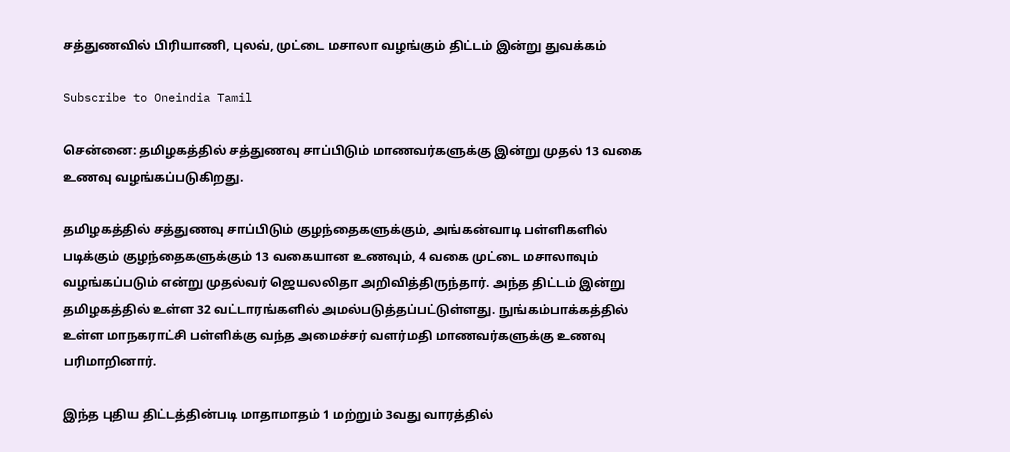சத்துணவில் பிரியாணி, புலவ், முட்டை மசாலா வழங்கும் திட்டம் இன்று துவக்கம்

Subscribe to Oneindia Tamil

சென்னை: தமிழகத்தில் சத்துணவு சாப்பிடும் மாணவர்களுக்கு இன்று முதல் 13 வகை உணவு வழங்கப்படுகிறது.

தமிழகத்தில் சத்துணவு சாப்பிடும் குழந்தைகளுக்கும், அங்கன்வாடி பள்ளிகளில் படிக்கும் குழந்தைகளுக்கும் 13 வகையான உணவும், 4 வகை முட்டை மசாலாவும் வழங்கப்படும் என்று முதல்வர் ஜெயலலிதா அறிவித்திருந்தார். அந்த திட்டம் இன்று தமிழகத்தில் உள்ள 32 வட்டாரங்களில் அமல்படுத்தப்பட்டுள்ளது. நுங்கம்பாக்கத்தில் உள்ள மாநகராட்சி பள்ளிக்கு வந்த அமைச்சர் வளர்மதி மாணவர்களுக்கு உணவு பரிமாறினார்.

இந்த புதிய திட்டத்தின்படி மாதாமாதம் 1 மற்றும் 3வது வாரத்தில்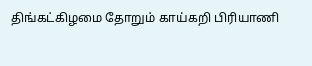திங்கட்கிழமை தோறும் காய்கறி பிரியாணி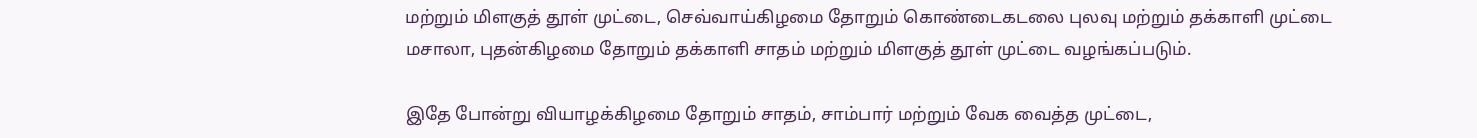மற்றும் மிளகுத் தூள் முட்டை, செவ்வாய்கிழமை தோறும் கொண்டைகடலை புலவு மற்றும் தக்காளி முட்டை மசாலா, புதன்கிழமை தோறும் தக்காளி சாதம் மற்றும் மிளகுத் தூள் முட்டை வழங்கப்படும்.

இதே போன்று வியாழக்கிழமை தோறும் சாதம், சாம்பார் மற்றும் வேக வைத்த முட்டை,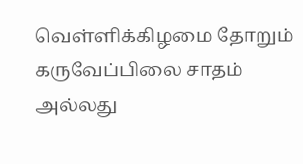வெள்ளிக்கிழமை தோறும் கருவேப்பிலை சாதம் அல்லது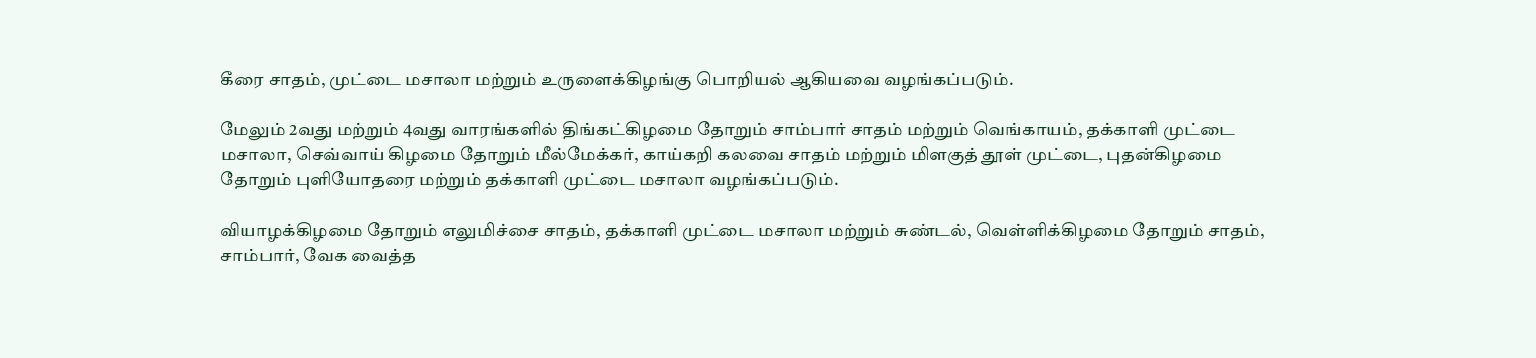கீரை சாதம், முட்டை மசாலா மற்றும் உருளைக்கிழங்கு பொறியல் ஆகியவை வழங்கப்படும்.

மேலும் 2வது மற்றும் 4வது வாரங்களில் திங்கட்கிழமை தோறும் சாம்பார் சாதம் மற்றும் வெங்காயம், தக்காளி முட்டை மசாலா, செவ்வாய் கிழமை தோறும் மீல்மேக்கர், காய்கறி கலவை சாதம் மற்றும் மிளகுத் தூள் முட்டை, புதன்கிழமை தோறும் புளியோதரை மற்றும் தக்காளி முட்டை மசாலா வழங்கப்படும்.

வியாழக்கிழமை தோறும் எலுமிச்சை சாதம், தக்காளி முட்டை மசாலா மற்றும் சுண்டல், வெள்ளிக்கிழமை தோறும் சாதம், சாம்பார், வேக வைத்த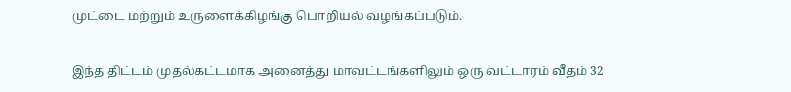முட்டை மற்றும் உருளைக்கிழங்கு பொறியல் வழங்கப்படும்.

இந்த திட்டம் முதல்கட்டமாக அனைத்து மாவட்டங்களிலும் ஒரு வட்டாரம் வீதம் 32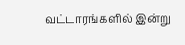வட்டாரங்களில் இன்று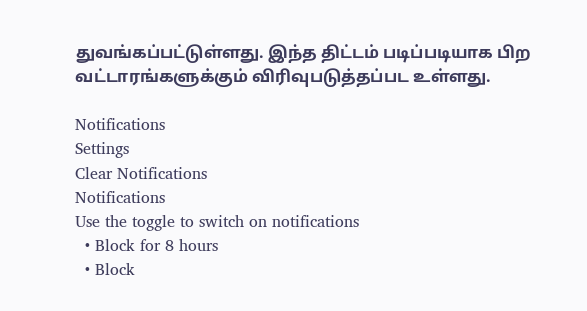துவங்கப்பட்டுள்ளது. இந்த திட்டம் படிப்படியாக பிற வட்டாரங்களுக்கும் விரிவுபடுத்தப்பட உள்ளது.

Notifications
Settings
Clear Notifications
Notifications
Use the toggle to switch on notifications
  • Block for 8 hours
  • Block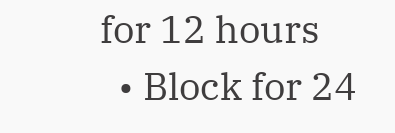for 12 hours
  • Block for 24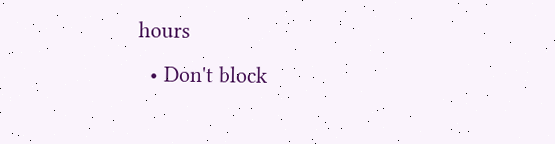hours
  • Don't block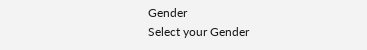Gender
Select your Gender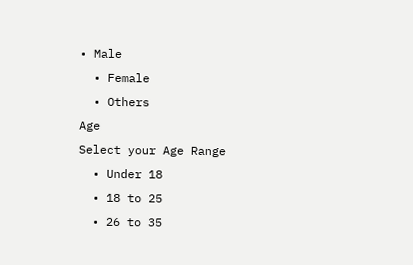• Male
  • Female
  • Others
Age
Select your Age Range
  • Under 18
  • 18 to 25
  • 26 to 35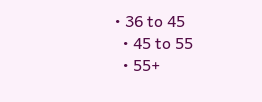• 36 to 45
  • 45 to 55
  • 55+